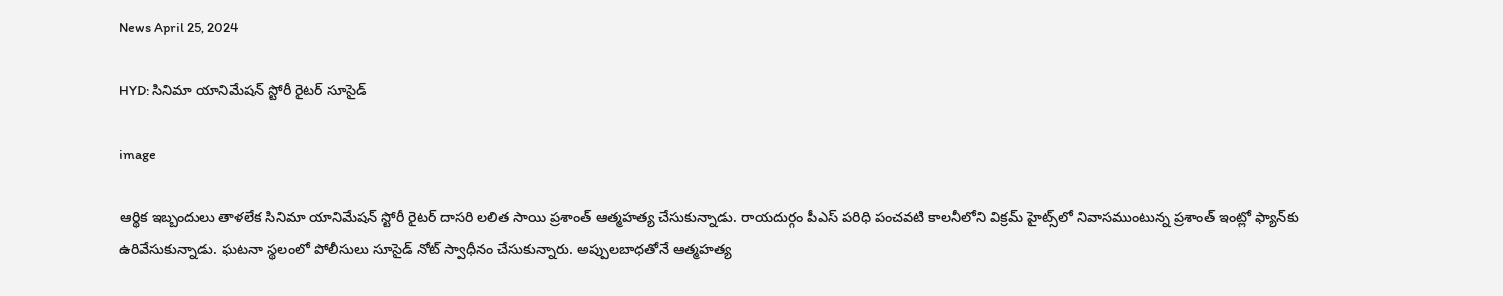News April 25, 2024

HYD: సినిమా యానిమేషన్ స్టోరీ రైటర్ సూసైడ్

image

ఆర్థిక ఇబ్బందులు తాళలేక సినిమా యానిమేషన్ స్టోరీ రైటర్ దాసరి లలిత సాయి ప్రశాంత్ ఆత్మహత్య చేసుకున్నాడు. రాయదుర్గం పీఎస్ పరిధి పంచవటి కాలనీలోని విక్రమ్ హైట్స్‌లో నివాసముంటున్న ప్రశాంత్ ఇంట్లో ఫ్యాన్‌కు ఉరివేసుకున్నాడు. ఘటనా స్థలంలో పోలీసులు సూసైడ్ నోట్ స్వాధీనం చేసుకున్నారు. అప్పులబాధతోనే ఆత్మహత్య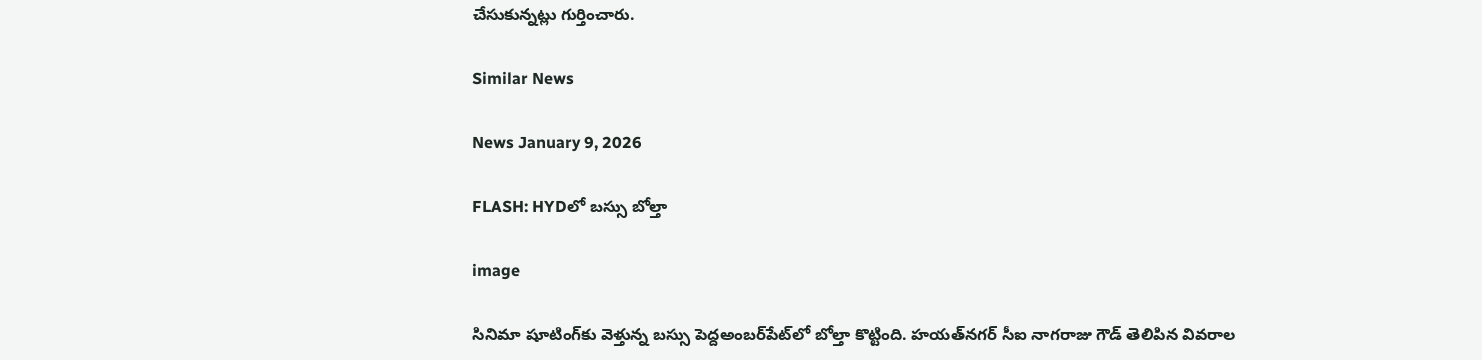చేసుకున్నట్లు గుర్తించారు.

Similar News

News January 9, 2026

FLASH: HYDలో బస్సు బోల్తా

image

సినిమా షూటింగ్‌కు వెళ్తున్న బస్సు పెద్దఅంబర్‌పేట్‌లో బోల్తా కొట్టింది. హయత్‌నగర్ సీఐ నాగరాజు గౌడ్ తెలిపిన వివరాల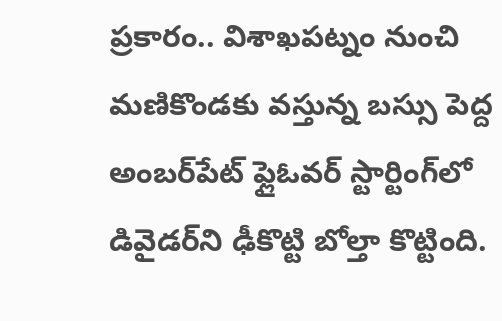ప్రకారం.. విశాఖపట్నం నుంచి మణికొండకు వస్తున్న బస్సు పెద్ద అంబర్‌పేట్ ఫ్లైఓవర్ స్టార్టింగ్‌లో డివైడర్‌ని ఢీకొట్టి బోల్తా కొట్టింది.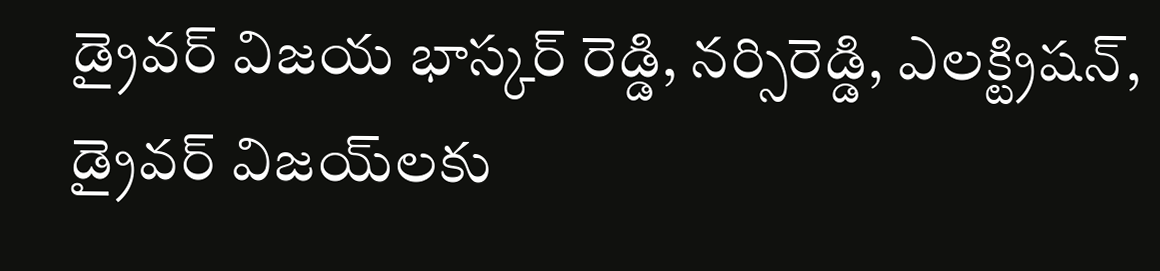డ్రైవర్ విజయ భాస్కర్ రెడ్డి, నర్సిరెడ్డి, ఎలక్ట్రిషన్, డ్రైవర్ విజయ్‌లకు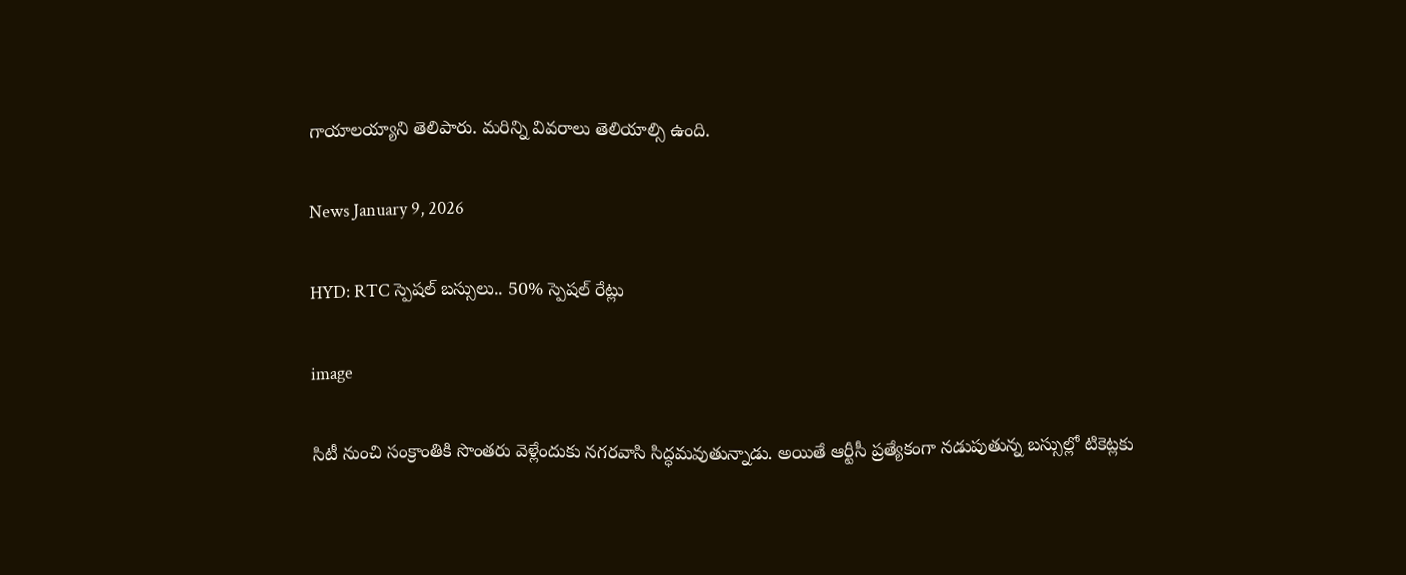గాయాలయ్యాని తెలిపారు. మరిన్ని వివరాలు తెలియాల్సి ఉంది.

News January 9, 2026

HYD: RTC స్పెషల్ బస్సులు.. 50% స్పెషల్ రేట్లు

image

సిటీ నుంచి సంక్రాంతికి సొంతరు వెళ్లేందుకు నగరవాసి సిద్ధమవుతున్నాడు. అయితే ఆర్టీసీ ప్రత్యేకంగా నడుపుతున్న బస్సుల్లో టికెట్లకు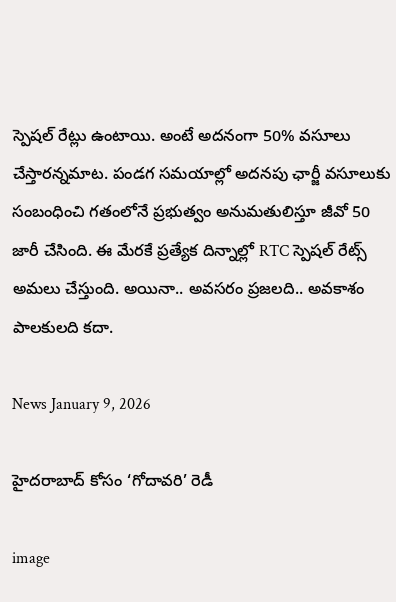స్పెషల్ రేట్లు ఉంటాయి. అంటే అదనంగా 50% వసూలు చేస్తారన్నమాట. పండగ సమయాల్లో అదనపు ఛార్జీ వసూలుకు సంబంధించి గతంలోనే ప్రభుత్వం అనుమతులిస్తూ జీవో 50 జారీ చేసింది. ఈ మేరకే ప్రత్యేక దిన్నాల్లో RTC స్పెషల్ రేట్స్ అమలు చేస్తుంది. అయినా.. అవసరం ప్రజలది.. అవకాశం పాలకులది కదా.

News January 9, 2026

హైదరాబాద్‌ కోసం ‘గోదావరి’ రెడీ

image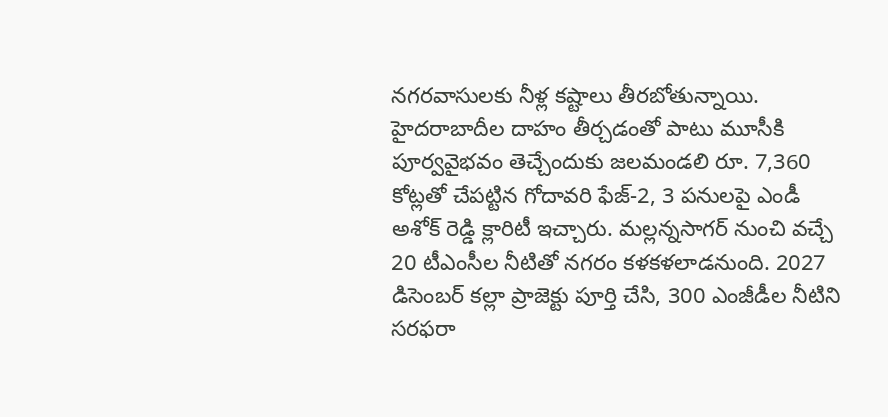నగరవాసులకు నీళ్ల కష్టాలు తీరబోతున్నాయి. హైదరాబాదీల దాహం తీర్చడంతో పాటు మూసీకి పూర్వవైభవం తెచ్చేందుకు జలమండలి రూ. 7,360 కోట్లతో చేపట్టిన గోదావరి ఫేజ్-2, 3 పనులపై ఎండీ అశోక్ రెడ్డి క్లారిటీ ఇచ్చారు. మల్లన్నసాగర్ నుంచి వచ్చే 20 టీఎంసీల నీటితో నగరం కళకళలాడనుంది. 2027 డిసెంబర్ కల్లా ప్రాజెక్టు పూర్తి చేసి, 300 ఎంజీడీల నీటిని సరఫరా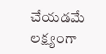చేయడమే లక్ష్యంగా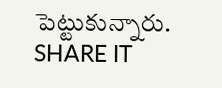పెట్టుకున్నారు.
SHARE IT